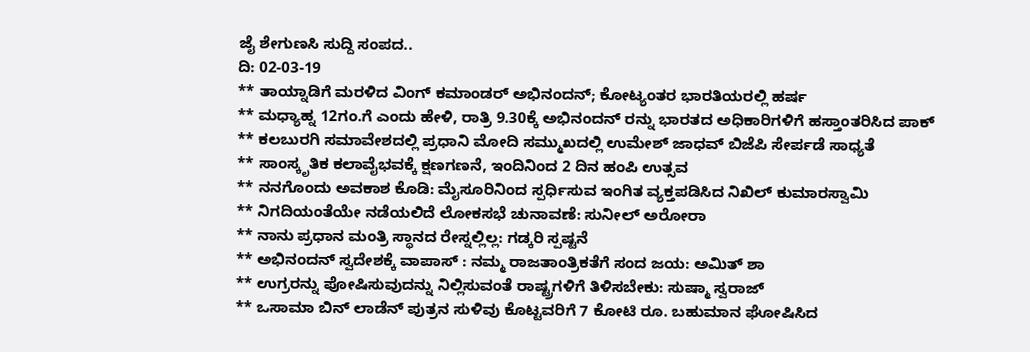ಜೈ ಶೇಗುಣಸಿ ಸುದ್ದಿ ಸಂಪದ..
ದಿ: 02-03-19
** ತಾಯ್ನಾಡಿಗೆ ಮರಳಿದ ವಿಂಗ್ ಕಮಾಂಡರ್ ಅಭಿನಂದನ್; ಕೋಟ್ಯಂತರ ಭಾರತಿಯರಲ್ಲಿ ಹರ್ಷ
** ಮಧ್ಯಾಹ್ನ 12ಗಂ.ಗೆ ಎಂದು ಹೇಳಿ, ರಾತ್ರಿ 9.30ಕ್ಕೆ ಅಭಿನಂದನ್ ರನ್ನು ಭಾರತದ ಅಧಿಕಾರಿಗಳಿಗೆ ಹಸ್ತಾಂತರಿಸಿದ ಪಾಕ್
** ಕಲಬುರಗಿ ಸಮಾವೇಶದಲ್ಲಿ ಪ್ರಧಾನಿ ಮೋದಿ ಸಮ್ಮುಖದಲ್ಲಿ ಉಮೇಶ್ ಜಾಧವ್ ಬಿಜೆಪಿ ಸೇರ್ಪಡೆ ಸಾಧ್ಯತೆ
** ಸಾಂಸ್ಕೃತಿಕ ಕಲಾವೈಭವಕ್ಕೆ ಕ್ಷಣಗಣನೆ, ಇಂದಿನಿಂದ 2 ದಿನ ಹಂಪಿ ಉತ್ಸವ
** ನನಗೊಂದು ಅವಕಾಶ ಕೊಡಿ: ಮೈಸೂರಿನಿಂದ ಸ್ಪರ್ಧಿಸುವ ಇಂಗಿತ ವ್ಯಕ್ತಪಡಿಸಿದ ನಿಖಿಲ್ ಕುಮಾರಸ್ವಾಮಿ
** ನಿಗದಿಯಂತೆಯೇ ನಡೆಯಲಿದೆ ಲೋಕಸಭೆ ಚುನಾವಣೆ: ಸುನೀಲ್ ಅರೋರಾ
** ನಾನು ಪ್ರಧಾನ ಮಂತ್ರಿ ಸ್ಥಾನದ ರೇಸ್ನಲ್ಲಿಲ್ಲ: ಗಡ್ಕರಿ ಸ್ಪಷ್ಟನೆ
** ಅಭಿನಂದನ್ ಸ್ವದೇಶಕ್ಕೆ ವಾಪಾಸ್ : ನಮ್ಮ ರಾಜತಾಂತ್ರಿಕತೆಗೆ ಸಂದ ಜಯ: ಅಮಿತ್ ಶಾ
** ಉಗ್ರರನ್ನು ಪೋಷಿಸುವುದನ್ನು ನಿಲ್ಲಿಸುವಂತೆ ರಾಷ್ಟ್ರಗಳಿಗೆ ತಿಳಿಸಬೇಕು: ಸುಷ್ಮಾ ಸ್ವರಾಜ್
** ಒಸಾಮಾ ಬಿನ್ ಲಾಡೆನ್ ಪುತ್ರನ ಸುಳಿವು ಕೊಟ್ಟವರಿಗೆ 7 ಕೋಟಿ ರೂ. ಬಹುಮಾನ ಘೋಷಿಸಿದ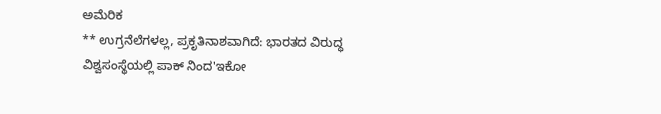ಅಮೆರಿಕ
** ಉಗ್ರನೆಲೆಗಳಲ್ಲ, ಪ್ರಕೃತಿನಾಶವಾಗಿದೆ: ಭಾರತದ ವಿರುದ್ಧ ವಿಶ್ವಸಂಸ್ಥೆಯಲ್ಲಿ ಪಾಕ್ ನಿಂದ'ಇಕೋ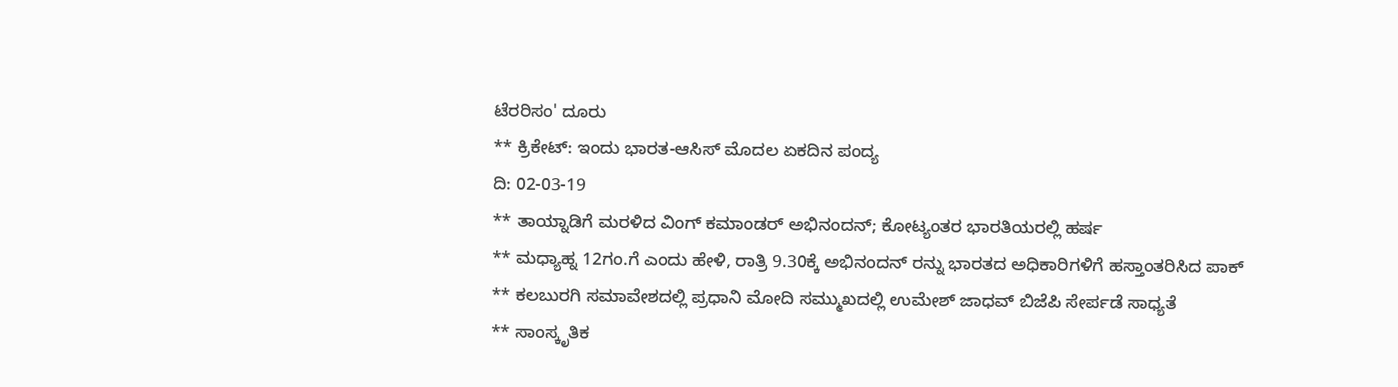ಟೆರರಿಸಂ' ದೂರು
** ಕ್ರಿಕೇಟ್: ಇಂದು ಭಾರತ-ಆಸಿಸ್ ಮೊದಲ ಏಕದಿನ ಪಂದ್ಯ
ದಿ: 02-03-19
** ತಾಯ್ನಾಡಿಗೆ ಮರಳಿದ ವಿಂಗ್ ಕಮಾಂಡರ್ ಅಭಿನಂದನ್; ಕೋಟ್ಯಂತರ ಭಾರತಿಯರಲ್ಲಿ ಹರ್ಷ
** ಮಧ್ಯಾಹ್ನ 12ಗಂ.ಗೆ ಎಂದು ಹೇಳಿ, ರಾತ್ರಿ 9.30ಕ್ಕೆ ಅಭಿನಂದನ್ ರನ್ನು ಭಾರತದ ಅಧಿಕಾರಿಗಳಿಗೆ ಹಸ್ತಾಂತರಿಸಿದ ಪಾಕ್
** ಕಲಬುರಗಿ ಸಮಾವೇಶದಲ್ಲಿ ಪ್ರಧಾನಿ ಮೋದಿ ಸಮ್ಮುಖದಲ್ಲಿ ಉಮೇಶ್ ಜಾಧವ್ ಬಿಜೆಪಿ ಸೇರ್ಪಡೆ ಸಾಧ್ಯತೆ
** ಸಾಂಸ್ಕೃತಿಕ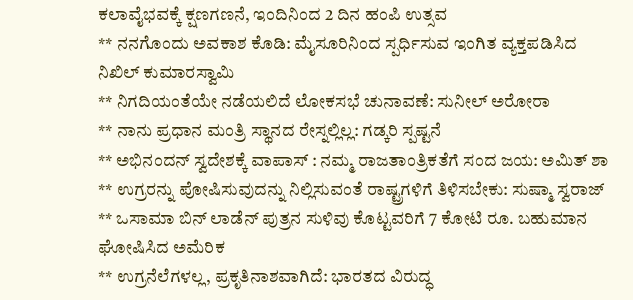ಕಲಾವೈಭವಕ್ಕೆ ಕ್ಷಣಗಣನೆ, ಇಂದಿನಿಂದ 2 ದಿನ ಹಂಪಿ ಉತ್ಸವ
** ನನಗೊಂದು ಅವಕಾಶ ಕೊಡಿ: ಮೈಸೂರಿನಿಂದ ಸ್ಪರ್ಧಿಸುವ ಇಂಗಿತ ವ್ಯಕ್ತಪಡಿಸಿದ ನಿಖಿಲ್ ಕುಮಾರಸ್ವಾಮಿ
** ನಿಗದಿಯಂತೆಯೇ ನಡೆಯಲಿದೆ ಲೋಕಸಭೆ ಚುನಾವಣೆ: ಸುನೀಲ್ ಅರೋರಾ
** ನಾನು ಪ್ರಧಾನ ಮಂತ್ರಿ ಸ್ಥಾನದ ರೇಸ್ನಲ್ಲಿಲ್ಲ: ಗಡ್ಕರಿ ಸ್ಪಷ್ಟನೆ
** ಅಭಿನಂದನ್ ಸ್ವದೇಶಕ್ಕೆ ವಾಪಾಸ್ : ನಮ್ಮ ರಾಜತಾಂತ್ರಿಕತೆಗೆ ಸಂದ ಜಯ: ಅಮಿತ್ ಶಾ
** ಉಗ್ರರನ್ನು ಪೋಷಿಸುವುದನ್ನು ನಿಲ್ಲಿಸುವಂತೆ ರಾಷ್ಟ್ರಗಳಿಗೆ ತಿಳಿಸಬೇಕು: ಸುಷ್ಮಾ ಸ್ವರಾಜ್
** ಒಸಾಮಾ ಬಿನ್ ಲಾಡೆನ್ ಪುತ್ರನ ಸುಳಿವು ಕೊಟ್ಟವರಿಗೆ 7 ಕೋಟಿ ರೂ. ಬಹುಮಾನ ಘೋಷಿಸಿದ ಅಮೆರಿಕ
** ಉಗ್ರನೆಲೆಗಳಲ್ಲ, ಪ್ರಕೃತಿನಾಶವಾಗಿದೆ: ಭಾರತದ ವಿರುದ್ಧ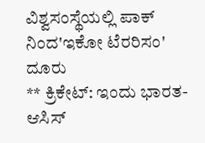ವಿಶ್ವಸಂಸ್ಥೆಯಲ್ಲಿ ಪಾಕ್ ನಿಂದ'ಇಕೋ ಟೆರರಿಸಂ' ದೂರು
** ಕ್ರಿಕೇಟ್: ಇಂದು ಭಾರತ-ಆಸಿಸ್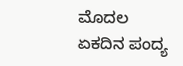ಮೊದಲ ಏಕದಿನ ಪಂದ್ಯ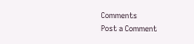Comments
Post a Comment